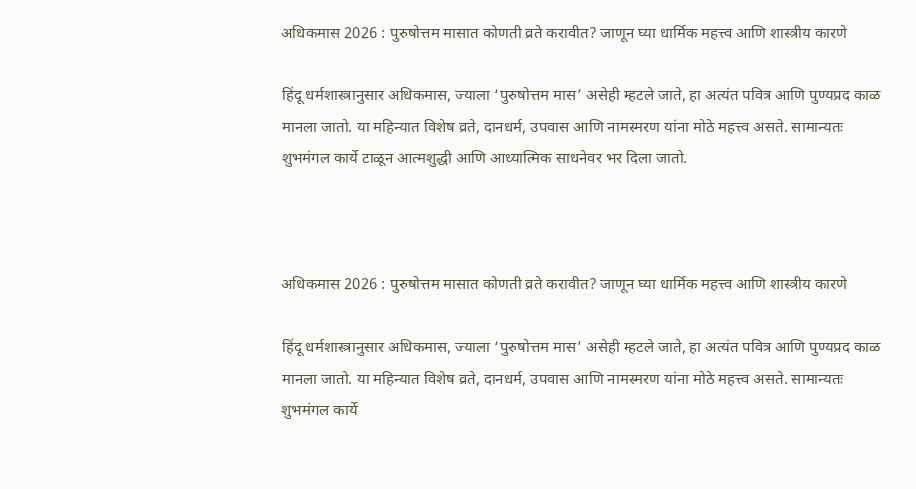अधिकमास 2026 : पुरुषोत्तम मासात कोणती व्रते करावीत? जाणून घ्या धार्मिक महत्त्व आणि शास्त्रीय कारणे

हिंदू धर्मशास्त्रानुसार अधिकमास, ज्याला ‘पुरुषोत्तम मास’ असेही म्हटले जाते, हा अत्यंत पवित्र आणि पुण्यप्रद काळ मानला जातो. या महिन्यात विशेष व्रते, दानधर्म, उपवास आणि नामस्मरण यांना मोठे महत्त्व असते. सामान्यतः शुभमंगल कार्ये टाळून आत्मशुद्धी आणि आध्यात्मिक साधनेवर भर दिला जातो.



अधिकमास 2026 : पुरुषोत्तम मासात कोणती व्रते करावीत? जाणून घ्या धार्मिक महत्त्व आणि शास्त्रीय कारणे

हिंदू धर्मशास्त्रानुसार अधिकमास, ज्याला ‘पुरुषोत्तम मास’ असेही म्हटले जाते, हा अत्यंत पवित्र आणि पुण्यप्रद काळ मानला जातो. या महिन्यात विशेष व्रते, दानधर्म, उपवास आणि नामस्मरण यांना मोठे महत्त्व असते. सामान्यतः शुभमंगल कार्ये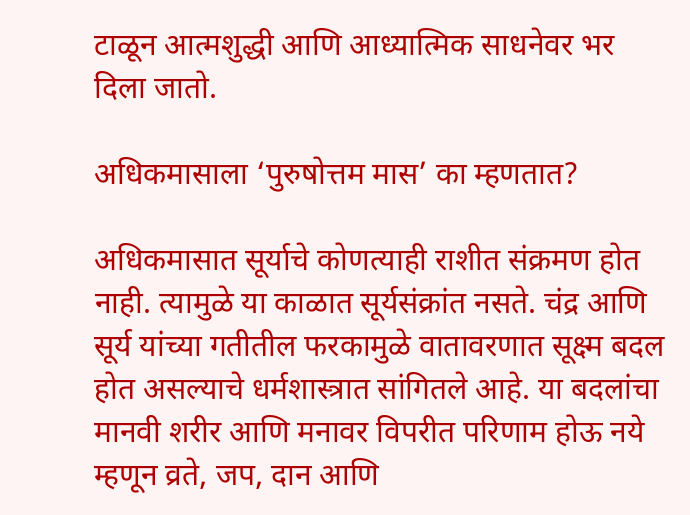टाळून आत्मशुद्धी आणि आध्यात्मिक साधनेवर भर दिला जातो.

अधिकमासाला ‘पुरुषोत्तम मास’ का म्हणतात?

अधिकमासात सूर्याचे कोणत्याही राशीत संक्रमण होत नाही. त्यामुळे या काळात सूर्यसंक्रांत नसते. चंद्र आणि सूर्य यांच्या गतीतील फरकामुळे वातावरणात सूक्ष्म बदल होत असल्याचे धर्मशास्त्रात सांगितले आहे. या बदलांचा मानवी शरीर आणि मनावर विपरीत परिणाम होऊ नये म्हणून व्रते, जप, दान आणि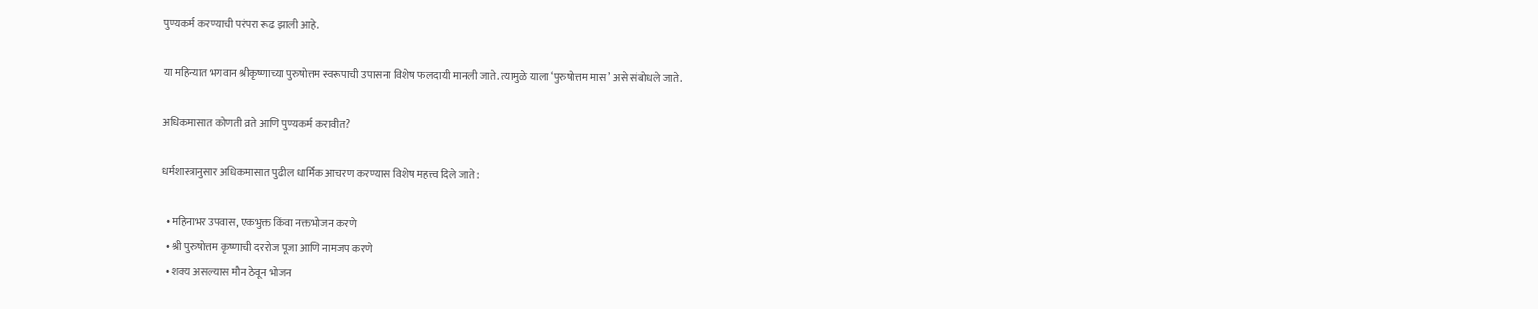पुण्यकर्म करण्याची परंपरा रूढ झाली आहे.

या महिन्यात भगवान श्रीकृष्णाच्या पुरुषोत्तम स्वरूपाची उपासना विशेष फलदायी मानली जाते. त्यामुळे याला ‘पुरुषोत्तम मास’ असे संबोधले जाते.

अधिकमासात कोणती व्रते आणि पुण्यकर्म करावीत?

धर्मशास्त्रानुसार अधिकमासात पुढील धार्मिक आचरण करण्यास विशेष महत्त्व दिले जाते :

  • महिनाभर उपवास, एकभुक्त किंवा नक्तभोजन करणे
  • श्री पुरुषोत्तम कृष्णाची दररोज पूजा आणि नामजप करणे
  • शक्य असल्यास मौन ठेवून भोजन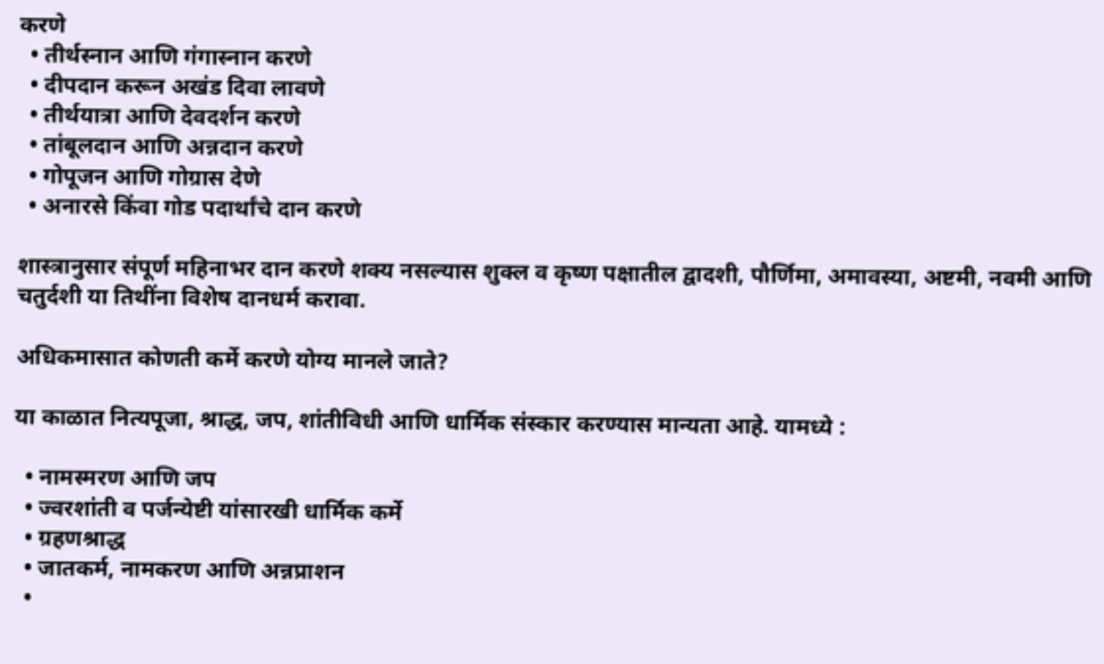करणे
  • तीर्थस्नान आणि गंगास्नान करणे
  • दीपदान करून अखंड दिवा लावणे
  • तीर्थयात्रा आणि देवदर्शन करणे
  • तांबूलदान आणि अन्नदान करणे
  • गोपूजन आणि गोग्रास देणे
  • अनारसे किंवा गोड पदार्थांचे दान करणे

शास्त्रानुसार संपूर्ण महिनाभर दान करणे शक्य नसल्यास शुक्ल व कृष्ण पक्षातील द्वादशी, पौर्णिमा, अमावस्या, अष्टमी, नवमी आणि चतुर्दशी या तिथींना विशेष दानधर्म करावा.

अधिकमासात कोणती कर्मे करणे योग्य मानले जाते?

या काळात नित्यपूजा, श्राद्ध, जप, शांतीविधी आणि धार्मिक संस्कार करण्यास मान्यता आहे. यामध्ये :

  • नामस्मरण आणि जप
  • ज्वरशांती व पर्जन्येष्टी यांसारखी धार्मिक कर्मे
  • ग्रहणश्राद्ध
  • जातकर्म, नामकरण आणि अन्नप्राशन
  •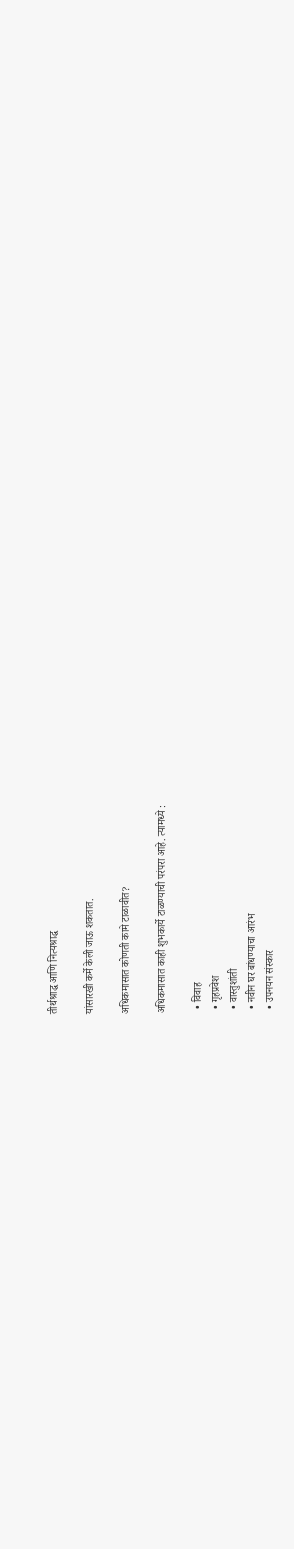तीर्थश्राद्ध आणि नित्यश्राद्ध

यांसारखी कर्मे केली जाऊ शकतात.

अधिकमासात कोणती कामे टाळावीत?

अधिकमासात काही शुभकार्ये टाळण्याची परंपरा आहे. त्यामध्ये :

  • विवाह
  • गृहप्रवेश
  • वास्तुशांती
  • नवीन घर बांधण्याचा आरंभ
  • उपनयन संस्कार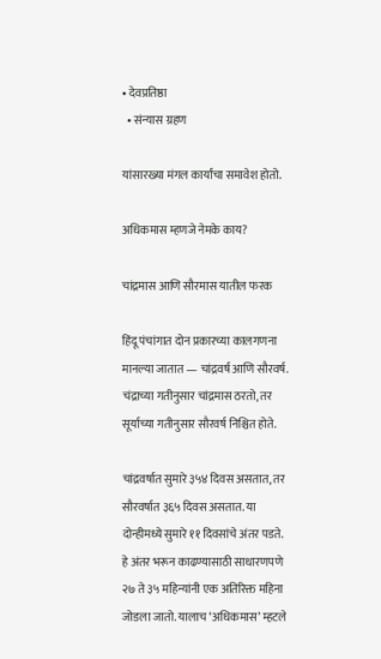• देवप्रतिष्ठा
  • संन्यास ग्रहण

यांसारख्या मंगल कार्यांचा समावेश होतो.

अधिकमास म्हणजे नेमके काय?

चांद्रमास आणि सौरमास यातील फरक

हिंदू पंचांगात दोन प्रकारच्या कालगणना मानल्या जातात — चांद्रवर्ष आणि सौरवर्ष. चंद्राच्या गतीनुसार चांद्रमास ठरतो, तर सूर्याच्या गतीनुसार सौरवर्ष निश्चित होते.

चांद्रवर्षात सुमारे ३५४ दिवस असतात, तर सौरवर्षात ३६५ दिवस असतात. या दोन्हीमध्ये सुमारे ११ दिवसांचे अंतर पडते. हे अंतर भरून काढण्यासाठी साधारणपणे २७ ते ३५ महिन्यांनी एक अतिरिक्त महिना जोडला जातो. यालाच ‘अधिकमास’ म्हटले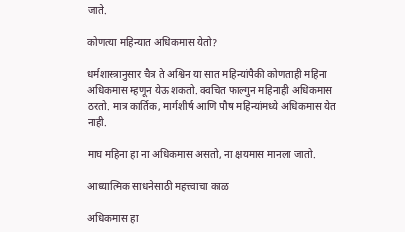जाते.

कोणत्या महिन्यात अधिकमास येतो?

धर्मशास्त्रानुसार चैत्र ते अश्विन या सात महिन्यांपैकी कोणताही महिना अधिकमास म्हणून येऊ शकतो. क्वचित फाल्गुन महिनाही अधिकमास ठरतो. मात्र कार्तिक, मार्गशीर्ष आणि पौष महिन्यांमध्ये अधिकमास येत नाही.

माघ महिना हा ना अधिकमास असतो, ना क्षयमास मानला जातो.

आध्यात्मिक साधनेसाठी महत्त्वाचा काळ

अधिकमास हा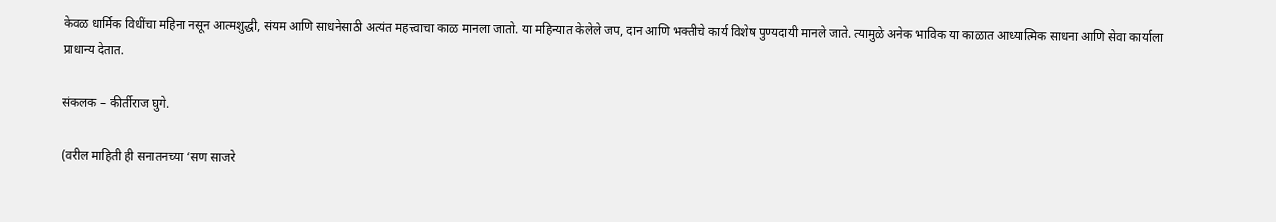केवळ धार्मिक विधींचा महिना नसून आत्मशुद्धी, संयम आणि साधनेसाठी अत्यंत महत्त्वाचा काळ मानला जातो. या महिन्यात केलेले जप, दान आणि भक्तीचे कार्य विशेष पुण्यदायी मानले जाते. त्यामुळे अनेक भाविक या काळात आध्यात्मिक साधना आणि सेवा कार्याला प्राधान्य देतात.

संकलक – कीर्तीराज घुगे.

(वरील माहिती ही सनातनच्या ‘सण साजरे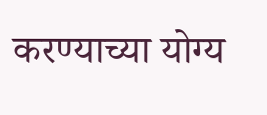करण्याच्या योग्य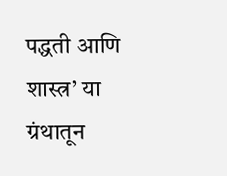पद्धती आणि शास्त्र’ या ग्रंथातून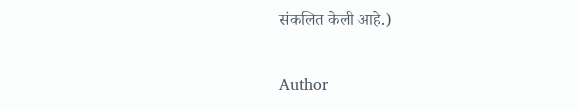संकलित केली आहे.)

Author